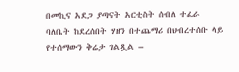በመኪና አደጋ ያጣናት አርቲስት ሰብለ ተፈራ ባለቤት ከደረሰበት ሃዘን በተጨማሪ በህብረተሰቡ ላይ የተሰማውን ቅሬታ ገልጿል –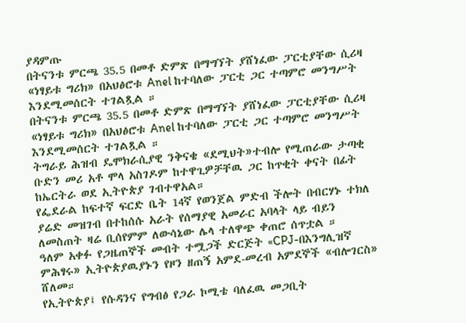ያዳምጡ
በትናንቱ ምርጫ 35.5 በመቶ ድምጽ በማግኘት ያሸነፈው ፓርቲያቸው ሲሪዛ «ነፃይቱ ግሪክ» በአህፅሮቱ Anel ከተባለው ፓርቲ ጋር ተጣምሮ መንግሥት እንደሚመሰርት ተገልጿል ።
በትናንቱ ምርጫ 35.5 በመቶ ድምጽ በማግኘት ያሸነፈው ፓርቲያቸው ሲሪዛ «ነፃይቱ ግሪክ» በአህፅሮቱ Anel ከተባለው ፓርቲ ጋር ተጣምሮ መንግሥት እንደሚመሰርት ተገልጿል ።
ትግራይ ሕዝብ ዴሞክራሲያዊ ንቅናቄ «ደሚህት»ተብሎ የሚጠራው ታጣቂ ቡድን መሪ አቶ ሞላ አስገዶም ከተዋጊዎቻቸዉ ጋር ከጥቂት ቀናት በፊት ከኤርትራ ወደ ኢትዮጵያ ገብተዋአል።
የፌደራል ከፍተኛ ፍርድ ቤት 14ኛ የወንጀል ምድብ ችሎት በብርሃኑ ተክለ ያሬድ መዝገብ በተከሰሱ አራት የሰማያዊ አመራር አባላት ላይ ብይን ለመስጠት ዛሬ ቢሰየምም ለውሳኔው ሌላ ተለዋጭ ቀጠሮ ሰጥቷል ።
ዓለም አቀፉ የጋዜጠኞች መብት ተሟጋች ድርጅት «CPJ-በእንግሊዝኛ ምሕፃሩ» ኢትዮጵያዉያኑን የዞን ዘጠኝ አምደ-መረብ አምደኞች «ብሎገርስ» ሸለመ።
የኢትዮጵያ፤ የሱዳንና የግብፅ የጋራ ኮሚቴ ባለፈዉ መጋቢት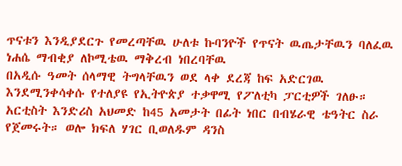ጥናቱን እንዲያደርጉ የመረጣቸዉ ሁለቱ ኩባንዮች የጥናት ዉጤታቸዉን ባለፈዉ ነሐሴ ማብቂያ ለኮሚቴዉ ማቅረብ ነበረባቸዉ
በአዲሱ ዓመት ሰላማዊ ትግላቸዉን ወደ ላቀ ደረጃ ከፍ አድርገዉ እንደሚንቀሳቀሱ የተለያዩ የኢትዮጵያ ተቃዋሚ የፖለቲካ ፓርቲዎች ገለፁ።
አርቲስት እንድሪስ አህመድ ከ45 አመታት በፊት ነበር በብሄራዊ ቴዓትር ስራ የጀመሩት። ወሎ ክፍለ ሃገር ቢወለዱም ዳንስ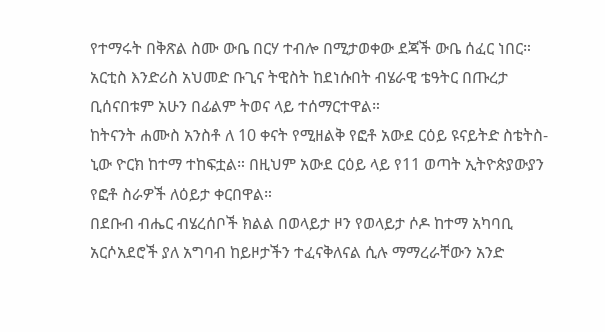የተማሩት በቅጽል ስሙ ውቤ በርሃ ተብሎ በሚታወቀው ደጃች ውቤ ሰፈር ነበር። አርቲስ እንድሪስ አህመድ ቡጊና ትዊስት ከደነሱበት ብሄራዊ ቴዓትር በጡረታ ቢሰናበቱም አሁን በፊልም ትወና ላይ ተሰማርተዋል።
ከትናንት ሐሙስ አንስቶ ለ 10 ቀናት የሚዘልቅ የፎቶ አውደ ርዕይ ዩናይትድ ስቴትስ- ኒው ዮርክ ከተማ ተከፍቷል። በዚህም አውደ ርዕይ ላይ የ11 ወጣት ኢትዮጵያውያን የፎቶ ስራዎች ለዕይታ ቀርበዋል።
በደቡብ ብሔር ብሄረሰቦች ክልል በወላይታ ዞን የወላይታ ሶዶ ከተማ አካባቢ አርሶአደሮች ያለ አግባብ ከይዞታችን ተፈናቅለናል ሲሉ ማማረራቸውን አንድ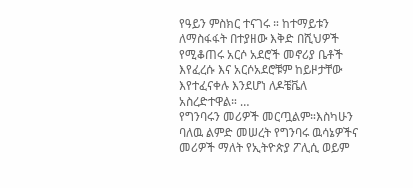የዓይን ምስክር ተናገሩ ። ከተማይቱን ለማስፋፋት በተያዘው እቅድ በሺህዎች የሚቆጠሩ አርሶ አደሮች መኖሪያ ቤቶች እየፈረሱ እና አርሶአደሮቹም ከይዞታቸው እየተፈናቀሉ እንደሆነ ለዶቼቬለ አስረድተዋል። …
የግንባሩን መሪዎች መርጧልም።እስካሁን ባለዉ ልምድ መሠረት የግንባሩ ዉሳኔዎችና መሪዎች ማለት የኢትዮጵያ ፖሊሲ ወይም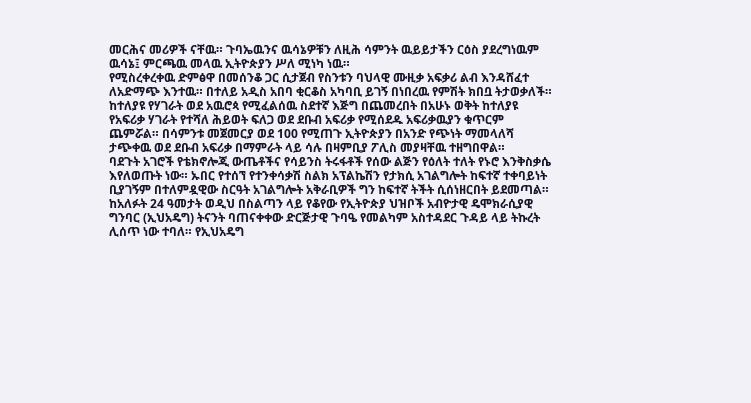መርሕና መሪዎች ናቸዉ። ጉባኤዉንና ዉሳኔዎቹን ለዚሕ ሳምንት ዉይይታችን ርዕስ ያደረግነዉም ዉሳኔ፤ ምርጫዉ መላዉ ኢትዮጵያን ሥለ ሚነካ ነዉ።
የሚስረቀረቀዉ ድምፅዋ በመሰንቆ ጋር ሲታጀብ የስንቱን ባህላዊ ሙዚቃ አፍቃሪ ልብ እንዳሸፈተ ለአድማጭ እንተዉ። በተለይ አዲስ አበባ ቂርቆስ አካባቢ ይገኝ በነበረዉ የምሽት ክበቧ ትታወቃለች።
ከተለያዩ የሃገራት ወደ አዉሮጳ የሚፈልሰዉ ስደተኛ እጅግ በጨመረበት በአሁኑ ወቅት ከተለያዩ የአፍሪቃ ሃገራት የተሻለ ሕይወት ፍለጋ ወደ ደቡብ አፍሪቃ የሚሰደዱ አፍሪቃዉያን ቁጥርም ጨምሯል። በሳምንቱ መጀመርያ ወደ 100 የሚጠጉ ኢትዮጵያን በአንድ የጭነት ማመላለሻ ታጭቀዉ ወደ ደቡብ አፍሪቃ በማምራት ላይ ሳሉ በዛምቢያ ፖሊስ መያዛቸዉ ተዘግበዋል።
ባደጉት አገሮች የቴክኖሎጂ ውጤቶችና የሳይንስ ትሩፋቶች የሰው ልጅን የዕለት ተለት የኑሮ እንቅስቃሴ እየለወጡት ነው። ኡበር የተሰኘ የተንቀሳቃሽ ስልክ አፕልኬሽን የታክሲ አገልግሎት ከፍተኛ ተቀባይነት ቢያገኝም በተለምዷዊው ስርዓት አገልግሎት አቅራቢዎች ግን ከፍተኛ ትችት ሲሰነዘርበት ይደመጣል።
ከአለፉት 24 ዓመታት ወዲህ በስልጣን ላይ የቆየው የኢትዮጵያ ህዝቦች አብዮታዊ ዴሞክራሲያዊ ግንባር (ኢህአዴግ) ትናንት ባጠናቀቀው ድርጅታዊ ጉባዔ የመልካም አስተዳደር ጉዳይ ላይ ትኩረት ሊሰጥ ነው ተባለ። የኢህአዴግ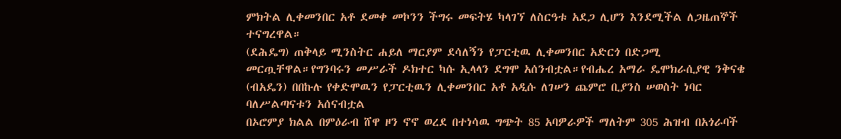ምክትል ሊቀመንበር አቶ ደመቀ መኮንን ችግሩ መፍትሄ ካላገኘ ለስርዓቱ አደጋ ሊሆን እንደሚችል ለጋዜጠኞች ተናግረዋል።
(ደሕዴግ) ጠቅላይ ሚንስትር ሐይለ ማርያም ደሳለኝን የፓርቲዉ ሊቀመንበር አድርጎ በድጋሚ መርጧቸዋል።የግንባሩን መሥራች ዶክተር ካሱ ኢላላን ደግሞ አሰንብቷል።የብሔረ አማራ ዴሞክራሲያዊ ንቅናቄ (ብአዴን) በበኩሉ የቀድሞዉን የፓርቲዉን ሊቀመንበር አቶ አዲሱ ለገሠን ጨምሮ ቢያንስ ሠወስት ነባር ባለሥልጣናቱን አሰናብቷል
በኦሮምያ ክልል በምዕራብ ሸዋ ዞን ኖኖ ወረደ በተነሳዉ ግጭት 85 አባዎራዎች ማለትም 305 ሕዝብ በአጎራባች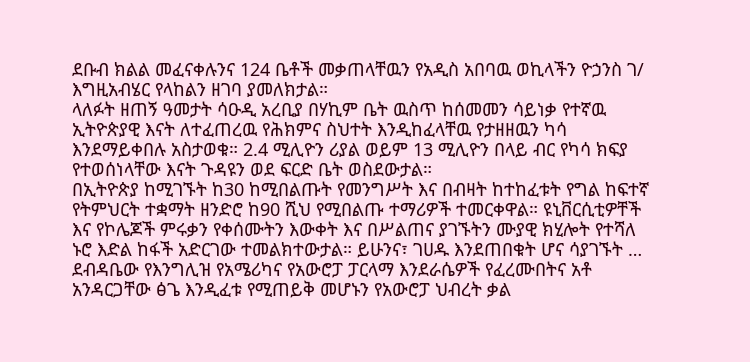ደቡብ ክልል መፈናቀሉንና 124 ቤቶች መቃጠላቸዉን የአዲስ አበባዉ ወኪላችን ዮኃንስ ገ/ እግዚአብሄር የላከልን ዘገባ ያመለክታል።
ላለፉት ዘጠኝ ዓመታት ሳዑዲ አረቢያ በሃኪም ቤት ዉስጥ ከሰመመን ሳይነቃ የተኛዉ ኢትዮጵያዊ እናት ለተፈጠረዉ የሕክምና ስህተት እንዲከፈላቸዉ የታዘዘዉን ካሳ እንደማይቀበሉ አስታወቁ። 2.4 ሚሊዮን ሪያል ወይም 13 ሚሊዮን በላይ ብር የካሳ ክፍያ የተወሰነላቸው እናት ጉዳዩን ወደ ፍርድ ቤት ወስደውታል።
በኢትዮጵያ ከሚገኙት ከ30 ከሚበልጡት የመንግሥት እና በብዛት ከተከፈቱት የግል ከፍተኛ የትምህርት ተቋማት ዘንድሮ ከ90 ሺህ የሚበልጡ ተማሪዎች ተመርቀዋል። ዩኒቨርሲቲዎቸች እና የኮሌጆች ምሩቃን የቀሰሙትን እውቀት እና በሥልጠና ያገኙትን ሙያዊ ክሂሎት የተሻለ ኑሮ እድል ከፋች አድርገው ተመልክተውታል። ይሁንና፣ ገሀዱ እንደጠበቁት ሆና ሳያገኙት …
ደብዳቤው የእንግሊዝ የአሜሪካና የአውሮፓ ፓርላማ እንደራሴዎች የፈረሙበትና አቶ አንዳርጋቸው ፅጌ እንዲፈቱ የሚጠይቅ መሆኑን የአውሮፓ ህብረት ቃል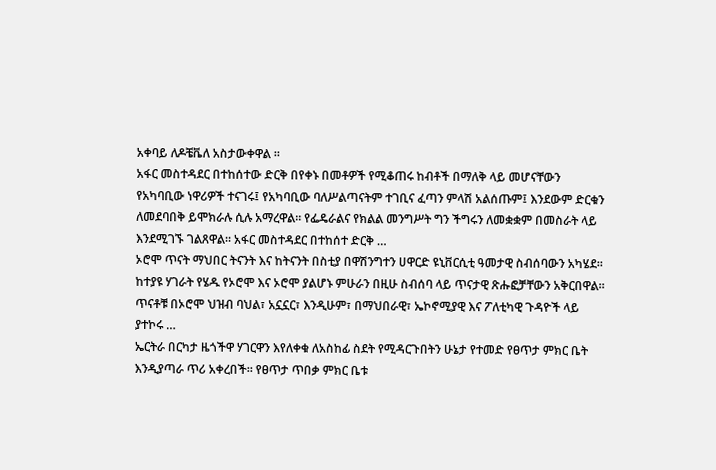አቀባይ ለዶቼቬለ አስታውቀዋል ።
አፋር መስተዳደር በተከሰተው ድርቅ በየቀኑ በመቶዎች የሚቆጠሩ ከብቶች በማለቅ ላይ መሆናቸውን የአካባቢው ነዋሪዎች ተናገሩ፤ የአካባቢው ባለሥልጣናትም ተገቢና ፈጣን ምላሽ አልሰጡም፤ እንደውም ድርቁን ለመደባበቅ ይሞክራሉ ሲሉ አማረዋል። የፌዴራልና የክልል መንግሥት ግን ችግሩን ለመቋቋም በመስራት ላይ እንደሚገኙ ገልጸዋል። አፋር መስተዳደር በተከሰተ ድርቅ …
ኦሮሞ ጥናት ማህበር ትናንት እና ከትናንት በስቲያ በዋሽንግተን ሀዋርድ ዩኒቨርሲቲ ዓመታዊ ስብሰባውን አካሄደ። ከተያዩ ሃገራት የሄዱ የኦሮሞ እና ኦሮሞ ያልሆኑ ምሁራን በዚሁ ስብሰባ ላይ ጥናታዊ ጽሑፎቻቸውን አቅርበዋል። ጥናቶቹ በኦሮሞ ህዝብ ባህል፣ አኗኗር፣ እንዲሁም፣ በማህበራዊ፣ ኤኮኖሚያዊ እና ፖለቲካዊ ጉዳዮች ላይ ያተኮሩ …
ኤርትራ በርካታ ዜጎችዋ ሃገርዋን እየለቀቁ ለአስከፊ ስደት የሚዳርጉበትን ሁኔታ የተመድ የፀጥታ ምክር ቤት እንዲያጣራ ጥሪ አቀረበች። የፀጥታ ጥበቃ ምክር ቤቱ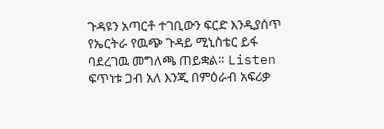ጉዳዩን አጣርቶ ተገቢውን ፍርድ እንዲያሰጥ የኤርትራ የዉጭ ጉዳይ ሚኒስቴር ይፋ ባደረገዉ መግለጫ ጠይቋል። Listen
ፍጥነቱ ጋብ አለ እንጂ በምዕራብ አፍሪቃ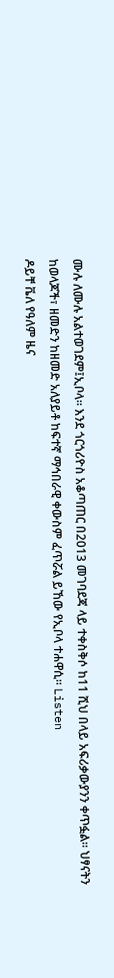ሙሉ ለሙሉ አልተወገደም፤ኢቦላ። እንደ ጎርጎሪዮስ አቆጣጠር በ2013 መገባደጃ ላይ ተቀስቅሶ ከ11 ሺህ በላይ አፍሪቃውያንን ቀጥፏል። ህፃናትን ከወላጆች፣ ዘመድን ከዘመድ አለያይቶ ከፍተኛ ማኅበራዊ ቀውስም ፈጥሯል ይኸው የኢቦላ ተሐዋሲ። Listen
ዶይቸ ቬለ የዓለም ዜና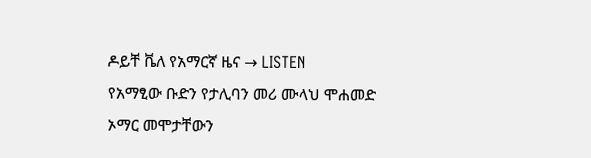ዶይቸ ቬለ የአማርኛ ዜና → LISTEN
የአማፂው ቡድን የታሊባን መሪ ሙላህ ሞሐመድ ኦማር መሞታቸውን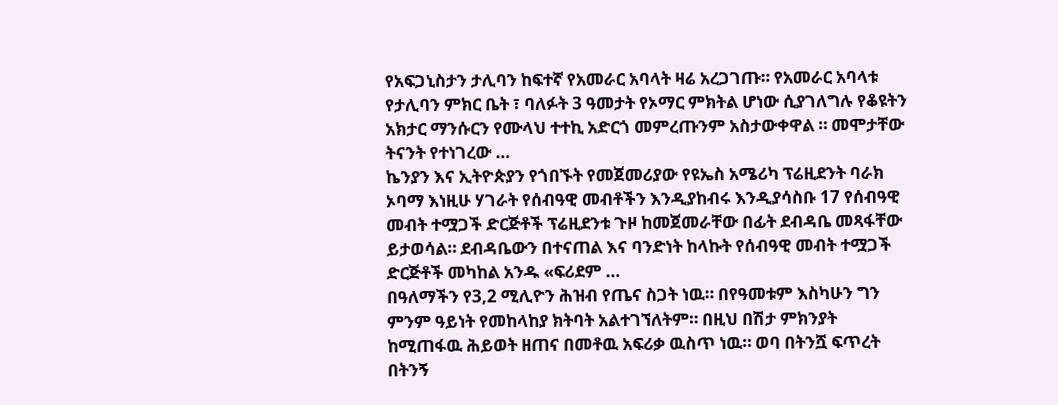የአፍጋኒስታን ታሊባን ከፍተኛ የአመራር አባላት ዛሬ አረጋገጡ። የአመራር አባላቱ የታሊባን ምክር ቤት ፣ ባለፉት 3 ዓመታት የኦማር ምክትል ሆነው ሲያገለግሉ የቆዩትን አክታር ማንሱርን የሙላህ ተተኪ አድርጎ መምረጡንም አስታውቀዋል ። መሞታቸው ትናንት የተነገረው …
ኬንያን እና ኢትዮጵያን የጎበኙት የመጀመሪያው የዩኤስ አሜሪካ ፕሬዚደንት ባራክ ኦባማ እነዚሁ ሃገራት የሰብዓዊ መብቶችን እንዲያከብሩ እንዲያሳስቡ 17 የሰብዓዊ መብት ተሟጋች ድርጅቶች ፕሬዚደንቱ ጉዞ ከመጀመራቸው በፊት ደብዳቤ መጻፋቸው ይታወሳል። ደብዳቤውን በተናጠል እና ባንድነት ከላኩት የሰብዓዊ መብት ተሟጋች ድርጅቶች መካከል አንዱ «ፍሪደም …
በዓለማችን የ3,2 ሚሊዮን ሕዝብ የጤና ስጋት ነዉ። በየዓመቱም እስካሁን ግን ምንም ዓይነት የመከላከያ ክትባት አልተገኘለትም። በዚህ በሽታ ምክንያት ከሚጠፋዉ ሕይወት ዘጠና በመቶዉ አፍሪቃ ዉስጥ ነዉ። ወባ በትንሿ ፍጥረት በትንኝ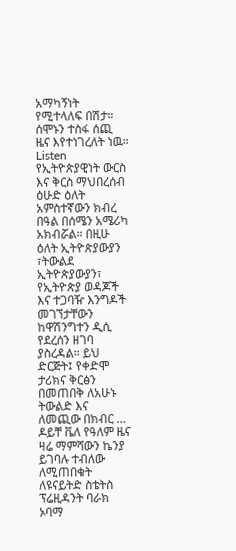አማካኝነት የሚተላለፍ በሽታ። ሰሞኑን ተስፋ ሰጪ ዜና እየተነገረለት ነዉ። Listen
የኢትዮጵያዊነት ውርስ እና ቅርስ ማህበረሰብ ዕሁድ ዕለት አምስተኛውን ክብረ በዓል በሰሜን አሜሪካ አክብሯል። በዚሁ ዕለት ኢትዮጵያውያን ፣ትውልደ ኢትዮጵያውያን፣ የኢትዮጵያ ወዳጆች እና ተጋባዥ እንግዶች መገኘታቸውን ከዋሽንግተን ዲሲ የደረሰን ዘገባ ያስረዳል። ይህ ድርጅት፤ የቀድሞ ታሪክና ቅርፅን በመጠበቅ ለአሁኑ ትውልድ እና ለመጪው በክብር …
ዶይቸ ቬለ የዓለም ዜና
ዛሬ ማምሻውን ኬንያ ይገባሉ ተብለው ለሚጠበቁት ለዩናይትድ ስቴትስ ፕሬዚዳንት ባራክ ኦባማ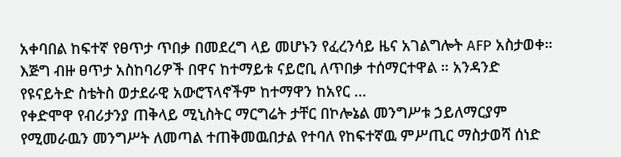አቀባበል ከፍተኛ የፀጥታ ጥበቃ በመደረግ ላይ መሆኑን የፈረንሳይ ዜና አገልግሎት AFP አስታወቀ። እጅግ ብዙ ፀጥታ አስከባሪዎች በዋና ከተማይቱ ናይሮቢ ለጥበቃ ተሰማርተዋል ። አንዳንድ የዩናይትድ ስቴትስ ወታደራዊ አውሮፕላኖችም ከተማዋን ከአየር …
የቀድሞዋ የብሪታንያ ጠቅላይ ሚኒስትር ማርግሬት ታቸር በኮሎኔል መንግሥቱ ኃይለማርያም የሚመራዉን መንግሥት ለመጣል ተጠቅመዉበታል የተባለ የከፍተኛዉ ምሥጢር ማስታወሻ ሰነድ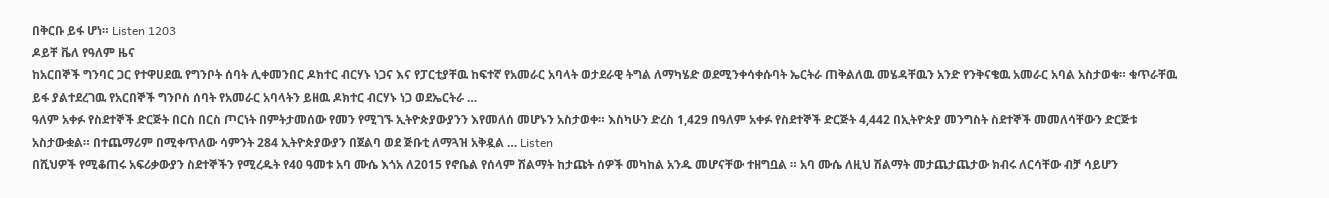በቅርቡ ይፋ ሆነ። Listen 1203
ዶይቸ ቬለ የዓለም ዜና
ከአርበኞች ግንባር ጋር የተዋሀደዉ የግንቦት ሰባት ሊቀመንበር ዶክተር ብርሃኑ ነጋና እና የፓርቲያቸዉ ከፍተኛ የአመራር አባላት ወታደራዊ ትግል ለማካሄድ ወደሚንቀሳቀሱባት ኤርትራ ጠቅልለዉ መሄዳቸዉን አንድ የንቅናቄዉ አመራር አባል አስታወቁ። ቁጥራቸዉ ይፋ ያልተደረገዉ የአርበኞች ግንቦስ ሰባት የአመራር አባላትን ይዘዉ ዶክተር ብርሃኑ ነጋ ወደኤርትራ …
ዓለም አቀፉ የስደተኞች ድርጅት በርስ በርስ ጦርነት በምትታመሰው የመን የሚገኙ ኢትዮጵያውያንን እየመለሰ መሆኑን አስታወቀ። እስካሁን ድረስ 1,429 በዓለም አቀፉ የስደተኞች ድርጅት 4,442 በኢትዮጵያ መንግስት ስደተኞች መመለሳቸውን ድርጅቱ አስታውቋል። በተጨማሪም በሚቀጥለው ሳምንት 284 ኢትዮጵያውያን በጀልባ ወደ ጅቡቲ ለማጓዝ አቅዷል … Listen
በሺህዎች የሚቆጠሩ አፍሪቃውያን ስደተኞችን የሚረዱት የ40 ዓመቱ አባ ሙሴ እጎአ ለ2015 የኖቤል የሰላም ሽልማት ከታጩት ሰዎች መካከል አንዱ መሆናቸው ተዘግቧል ። አባ ሙሴ ለዚህ ሽልማት መታጨታጨታው ክብሩ ለርሳቸው ብቻ ሳይሆን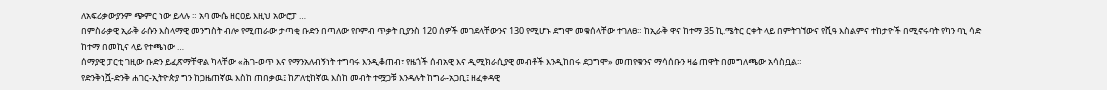ለአፍሪቃውያንም ጭምር ነው ይላሉ ። አባ ሙሴ ዘርዐይ እዚህ አውሮፓ …
በምስራቃዊ ኢራቅ ራሱን እስላማዊ መንግስት ብሎ የሚጠራው ታጣቂ ቡድን በጣለው የቦምብ ጥቃት ቢያንስ 120 ሰዎች መገደላቸውንና 130 የሚሆኑ ደግሞ መቁሰላቸው ተገለፀ። ከኢራቅ ዋና ከተማ 35 ኪ.ሜትር ርቀት ላይ በምትገኘውና የሺዓ እስልምና ተከታዮች በሚኖሩባት የካን ባኒ ሳድ ከተማ በመኪና ላይ የተጫነው …
ሰማያዊ ፓርቲ ገዚው ቡድን ይፈጽማቸዋል ካላቸው «ሕገ-ወጥ እና የማንአለብኝነት ተግባሩ እንዲቆጠብ፣ የዜጎች ሰብአዊ እና ዲሚክራሲያዊ መብቶች እንዲከበሩ ደጋግሞ» መጠየቁንና ማሳሰቡን ዛሬ ጠዋት በመግለጫው አሳስቧል።
የድንቅነሿ-ድንቅ ሐገር-ኢትዮጵያ ግን ከጋዜጠኛዉ እስከ ጠበቃዉ፤ ከፖለቲከኛዉ እስከ መብት ተሟጋቹ እንዳሉት ከግራ-አጋቢ፤ ዘፈቀዳዊ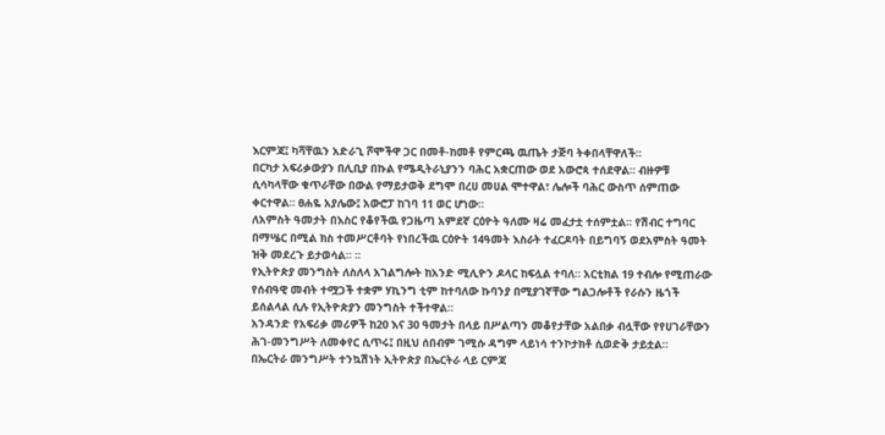እርምጃ፤ ካሻቸዉን አድራጊ ሾሞችዋ ጋር በመቶ-ከመቶ የምርጫ ዉጤት ታጅባ ትቀበላቸዋለች።
በርካታ አፍሪቃውያን በሊቢያ በኩል የሜዲትራኒያንን ባሕር አቋርጠው ወደ አውሮጳ ተሰደዋል። ብዙዎቹ ሲሳካላቸው ቁጥራቸው በውል የማይታወቅ ደግሞ በረሀ መሀል ሞተዋል፣ ሌሎች ባሕር ውስጥ ሰምጠው ቀርተዋል። ፀሐዬ አያሌው፤ አውሮፓ ከገባ 11 ወር ሆነው።
ለአምስት ዓመታት በእስር የቆየችዉ የጋዜጣ አምደኛ ርዕዮት ዓለሙ ዛሬ መፈታቷ ተሰምቷል። የሽብር ተግባር በማሤር በሚል ክስ ተመሥርቶባት የነበረችዉ ርዕዮት 14ዓመት እስራት ተፈርዶባት በይግባኝ ወደአምስት ዓመት ዝቅ መደረጉ ይታወሳል። ።
የኢትዮጵያ መንግስት ለስለላ አገልግሎት ከአንድ ሚሊዮን ዶላር ከፍሏል ተባለ። አርቲክል 19 ተብሎ የሚጠራው የሰብዓዊ መብት ተሟጋች ተቋም ሃኪንግ ቲም ከተባለው ኩባንያ በሚያገኛቸው ግልጋሎቶች የራሱን ዜጎች ይሰልላል ሲሉ የኢትዮጵያን መንግስት ተችተዋል።
አንዳንድ የአፍሪቃ መሪዎች ከ20 እና 30 ዓመታት በላይ በሥልጣን መቆየታቸው አልበቃ ብሏቸው የየሀገራቸውን ሕገ-መንግሥት ለመቀየር ሲጥሩ፤ በዚህ ሰበብም ገሚሱ ዳግም ላይነሳ ተንኮታክቶ ሲወድቅ ታይቷል።
በኤርትራ መንግሥት ተንኳሽነት ኢትዮጵያ በኤርትራ ላይ ርምጃ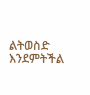ልትወስድ እንደምትችል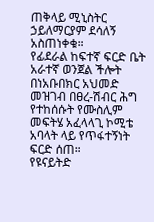ጠቅላይ ሚኒስትር ኃይለማርያም ደሳለኝ አስጠነቀቁ።
የፊደራል ከፍተኛ ፍርድ ቤት አራተኛ ወንጀል ችሎት በነአቡበክር አህመድ መዝገብ በፀረ-ሽብር ሕግ የተከሰሱት የሙስሊም መፍትሄ አፈላላጊ ኮሚቴ አባላት ላይ የጥፋተኝነት ፍርድ ሰጠ።
የዩናይትድ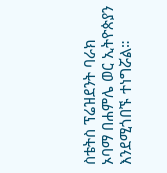ስቴትስ ፕሬዝደንት ባራክ ኦባማ በሐምሌ ወር ኢትዮጵያን እንደሚጎበኙ ተነግሯል።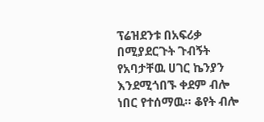ፕሬዝደንቱ በአፍሪቃ በሚያደርጉት ጉብኝት የአባታቸዉ ሀገር ኬንያን እንደሚጎበኙ ቀደም ብሎ ነበር የተሰማዉ። ቆየት ብሎ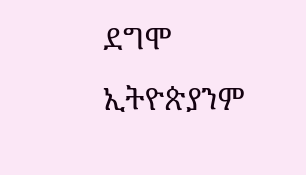ደግሞ ኢትዮጵያንም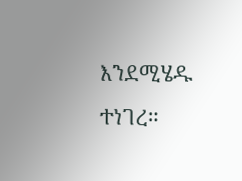እንደሚሄዱ ተነገረ።